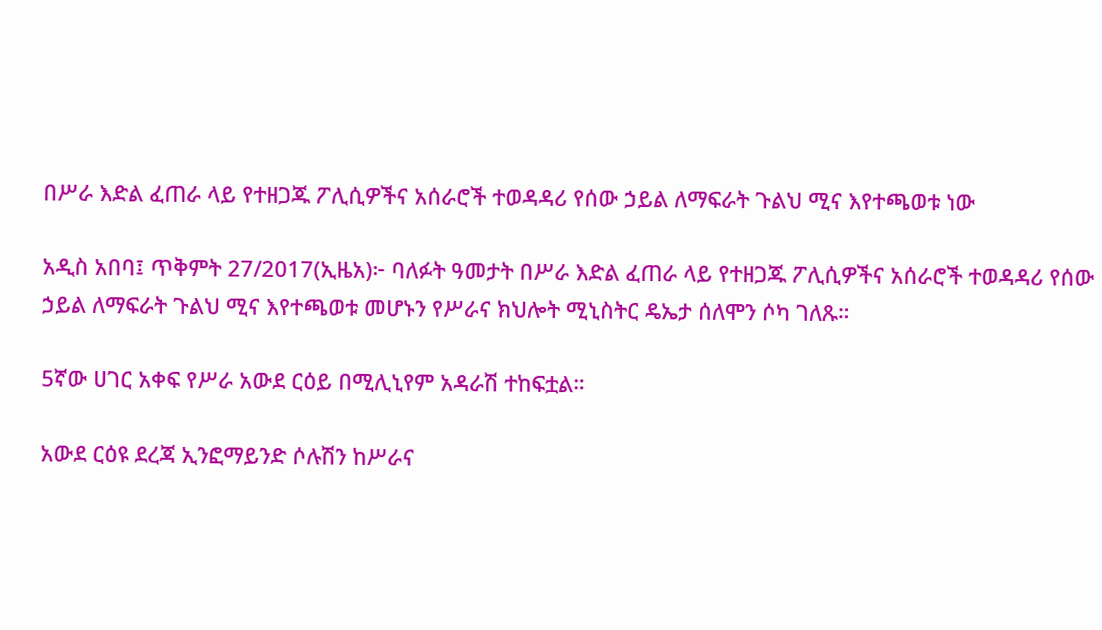በሥራ እድል ፈጠራ ላይ የተዘጋጁ ፖሊሲዎችና አሰራሮች ተወዳዳሪ የሰው ኃይል ለማፍራት ጉልህ ሚና እየተጫወቱ ነው

አዲስ አበባ፤ ጥቅምት 27/2017(ኢዜአ)፦ ባለፉት ዓመታት በሥራ እድል ፈጠራ ላይ የተዘጋጁ ፖሊሲዎችና አሰራሮች ተወዳዳሪ የሰው ኃይል ለማፍራት ጉልህ ሚና እየተጫወቱ መሆኑን የሥራና ክህሎት ሚኒስትር ዴኤታ ሰለሞን ሶካ ገለጹ።

5ኛው ሀገር አቀፍ የሥራ አውደ ርዕይ በሚሊኒየም አዳራሽ ተከፍቷል።

አውደ ርዕዩ ደረጃ ኢንፎማይንድ ሶሉሽን ከሥራና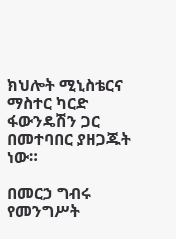ክህሎት ሚኒስቴርና ማስተር ካርድ ፋውንዴሽን ጋር በመተባበር ያዘጋጁት ነው።

በመርኃ ግብሩ የመንግሥት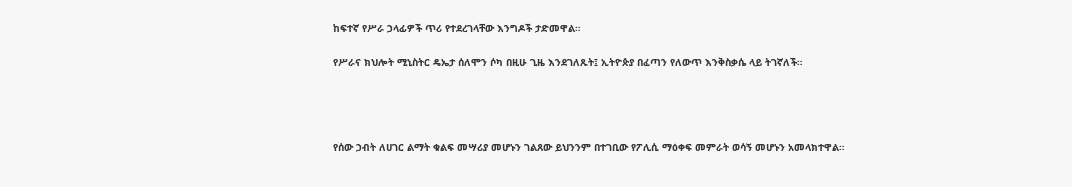ከፍተኛ የሥራ ኃላፊዎች ጥሪ የተደረገላቸው እንግዶች ታድመዋል።

የሥራና ክህሎት ሚኒስትር ዴኤታ ሰለሞን ሶካ በዚሁ ጊዜ እንደገለጹት፤ ኢትዮጵያ በፈጣን የለውጥ እንቅስቃሴ ላይ ትገኛለች።




የሰው ኃብት ለሀገር ልማት ቁልፍ መሣሪያ መሆኑን ገልጸው ይህንንም በተገቢው የፖሊሲ ማዕቀፍ መምራት ወሳኝ መሆኑን አመላክተዋል።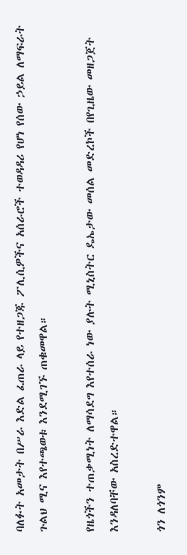ባለፉት አመታት በሥራ እድል ፈጠራ ላይ የተዘጋጁ ፖሊሲዎችና አሰራሮች ተወዳዳሪ የሆነ የሰው ኃይል ለማፍራት ጉልህ ሚና እየተጫወቱ እንደሚገኙ ጠቁመዋል።

የዜጎችን ተጠቃሚነት ለማሳደግ እየተሰራ ነው ያሉት ሚኒስትር ዴኤታው መሰል መድረኮች በየጊዜው መዘጋጀት እንዳለባቸው አስረድተዋል።

ጎን ለጎንም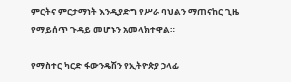ምርትና ምርታማነት እንዲያድግ የሥራ ባህልን ማጠናከር ጊዜ የማይሰጥ ጉዳይ መሆኑን አመላክተዋል።

የማስተር ካርድ ፋውንዴሽን የኢትዮጵያ ኃላፊ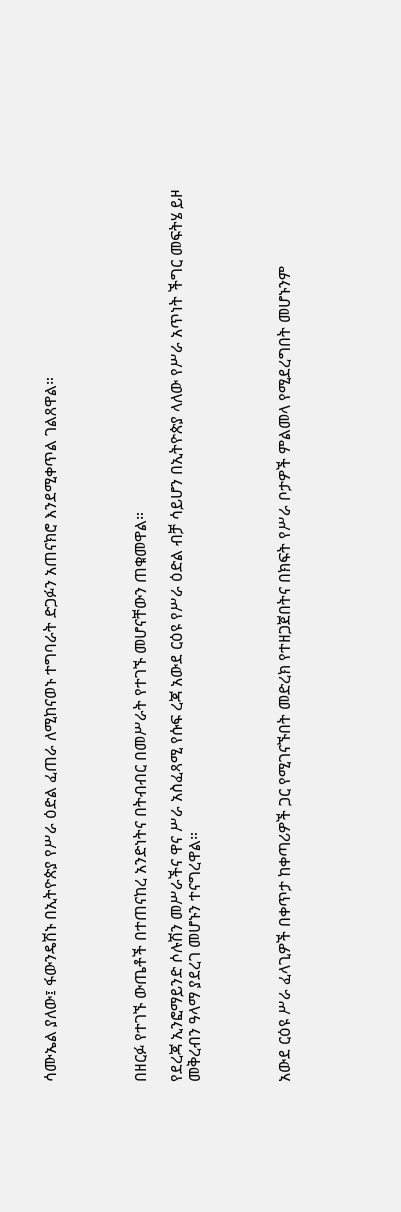ሳሙኤል ያለው፤ ፋውንዴሽኑ በኢትዮጵያ የሥራ ዕድል ፈጠራ ለሚከናወኑ ተግባራት ድጋፉን አጠናክሮ እንደሚቀጥል ገልጸዋል።




በዘርፉ የተገኙ ውጤቶች በተጠናከረ አንድነትና በትብብር በመሥራት የተገኙ መሆናቸውን ጠቁመዋል።

የደረጃ ኢንፎማይንድ ሶሉሽን መሥራችና ዋና ሥራ አስፈጻሚ የሱፍ ረጃ አውደ ርዕዩ የሥራ ዕድል ብቻ ሳይሆን በኢትዮጵያ ላለው የሥራ አጥነት ችግር መፍትሄ ይዞ መቅረብን ዓላማ ያደረገ መሆኑን ተናግረዋል።




አውደ ርዕዩ ሥራ ፈላጊዎች በቀጥታ ከቀጣሪዎች ጋር የሚገናኙበት መድረክ የተዘጋጀበትና በክፍት የሥራ ቦታዎች ምልመላ የሚደረግበት መሆኑንም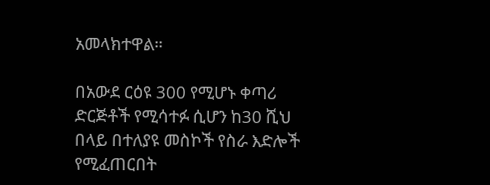አመላክተዋል።

በአውደ ርዕዩ 300 የሚሆኑ ቀጣሪ ድርጅቶች የሚሳተፉ ሲሆን ከ30 ሺህ በላይ በተለያዩ መስኮች የስራ እድሎች የሚፈጠርበት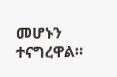መሆኑን ተናግረዋል።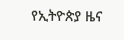የኢትዮጵያ ዜና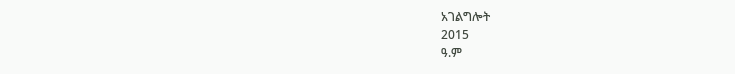አገልግሎት
2015
ዓ.ም